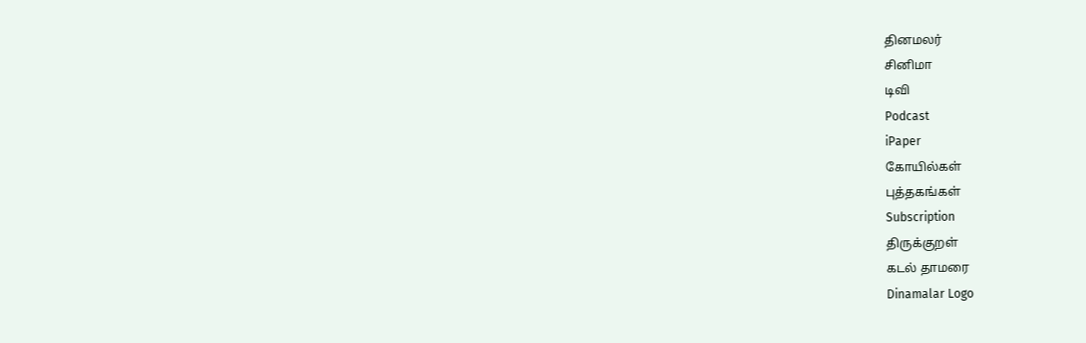தினமலர்
சினிமா
டிவி
Podcast
iPaper
கோயில்கள்
புத்தகங்கள்
Subscription
திருக்குறள்
கடல் தாமரை
Dinamalar Logo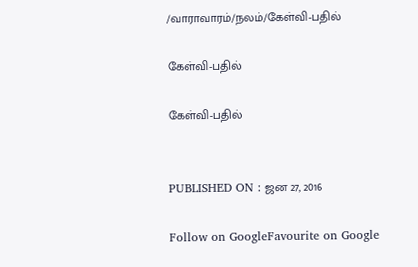/வாராவாரம்/நலம்/கேள்வி-பதில்

கேள்வி-பதில்

கேள்வி-பதில்


PUBLISHED ON : ஜன 27, 2016

Follow on GoogleFavourite on Google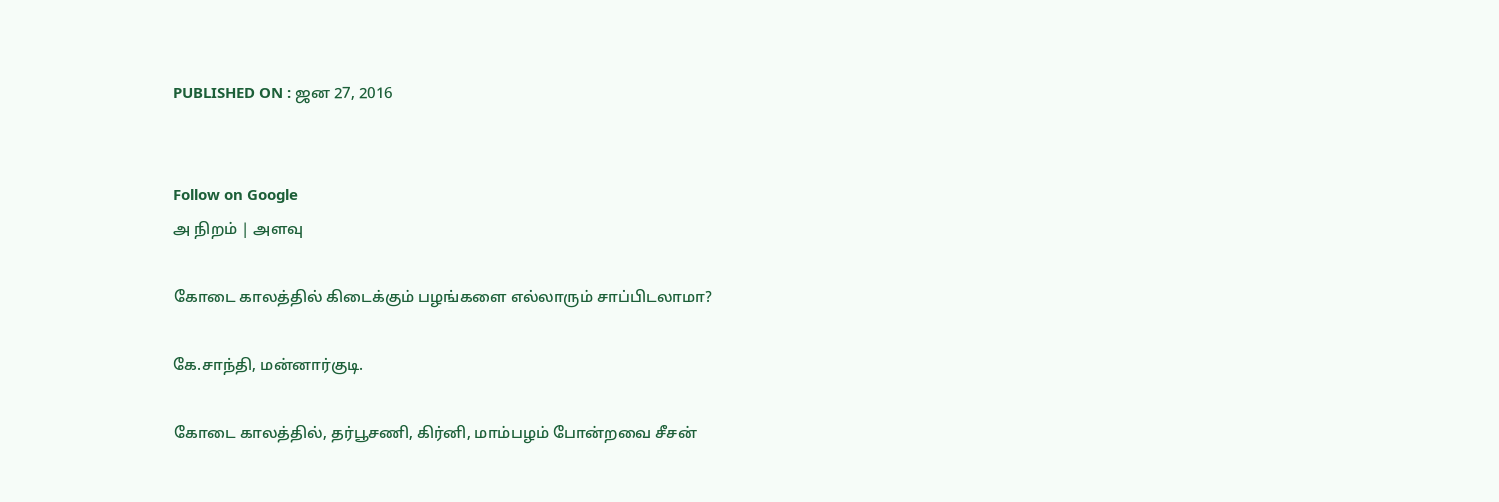PUBLISHED ON : ஜன 27, 2016


Follow on Google
அ நிறம் | அளவு

கோடை காலத்தில் கிடைக்கும் பழங்களை எல்லாரும் சாப்பிடலாமா?

கே.சாந்தி, மன்னார்குடி.

கோடை காலத்தில், தர்பூசணி, கிர்னி, மாம்பழம் போன்றவை சீசன்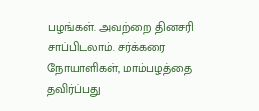பழங்கள். அவற்றை தினசரி சாப்பிடலாம். சர்க்கரை நோயாளிகள், மாம்பழத்தை தவிர்ப்பது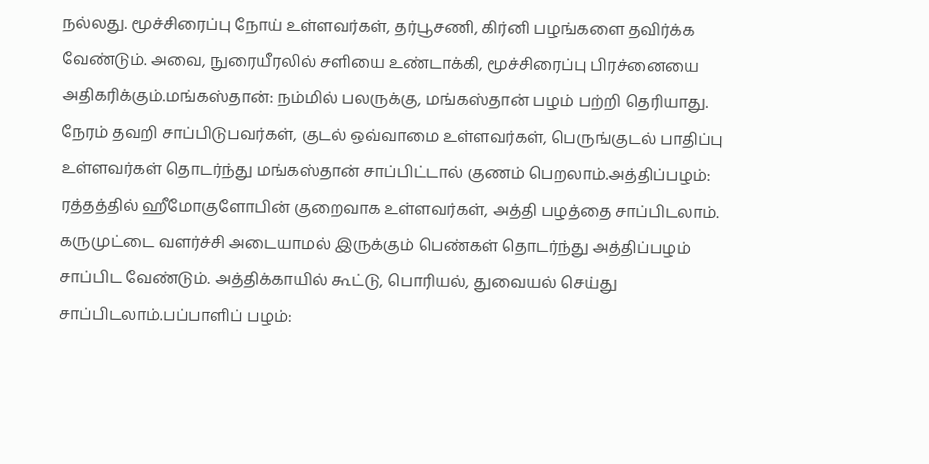நல்லது. மூச்சிரைப்பு நோய் உள்ளவர்கள், தர்பூசணி, கிர்னி பழங்களை தவிர்க்க வேண்டும். அவை, நுரையீரலில் சளியை உண்டாக்கி, மூச்சிரைப்பு பிரச்னையை அதிகரிக்கும்.மங்கஸ்தான்: நம்மில் பலருக்கு, மங்கஸ்தான் பழம் பற்றி தெரியாது. நேரம் தவறி சாப்பிடுபவர்கள், குடல் ஒவ்வாமை உள்ளவர்கள், பெருங்குடல் பாதிப்பு உள்ளவர்கள் தொடர்ந்து மங்கஸ்தான் சாப்பிட்டால் குணம் பெறலாம்.அத்திப்பழம்: ரத்தத்தில் ஹீமோகுளோபின் குறைவாக உள்ளவர்கள், அத்தி பழத்தை சாப்பிடலாம். கருமுட்டை வளர்ச்சி அடையாமல் இருக்கும் பெண்கள் தொடர்ந்து அத்திப்பழம் சாப்பிட வேண்டும். அத்திக்காயில் கூட்டு, பொரியல், துவையல் செய்து சாப்பிடலாம்.பப்பாளிப் பழம்: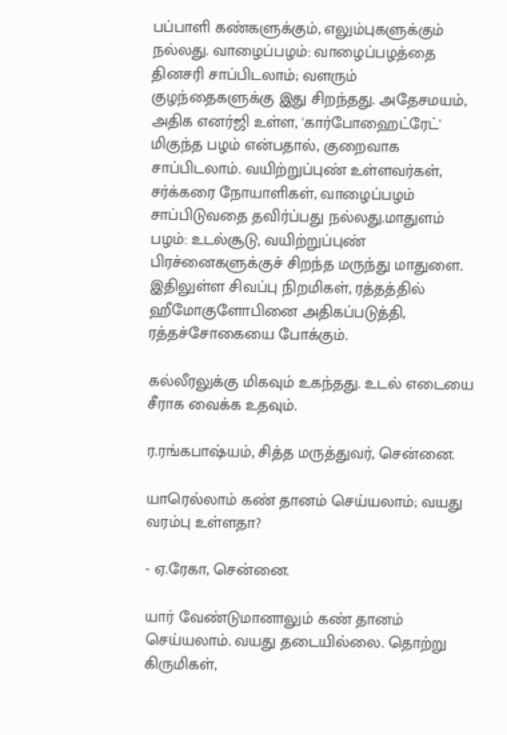பப்பாளி கண்களுக்கும், எலும்புகளுக்கும் நல்லது. வாழைப்பழம்: வாழைப்பழத்தை தினசரி சாப்பிடலாம்; வளரும் குழந்தைகளுக்கு இது சிறந்தது. அதேசமயம், அதிக எனர்ஜி உள்ள, 'கார்போஹைட்ரேட்' மிகுந்த பழம் என்பதால், குறைவாக சாப்பிடலாம். வயிற்றுப்புண் உள்ளவர்கள், சர்க்கரை நோயாளிகள், வாழைப்பழம் சாப்பிடுவதை தவிர்ப்பது நல்லது.மாதுளம் பழம்: உடல்சூடு, வயிற்றுப்புண் பிரச்னைகளுக்குச் சிறந்த மருந்து மாதுளை. இதிலுள்ள சிவப்பு நிறமிகள், ரத்தத்தில் ஹீமோகுளோபினை அதிகப்படுத்தி, ரத்தச்சோகையை போக்கும்.

கல்லீரலுக்கு மிகவும் உகந்தது. உடல் எடையை சீராக வைக்க உதவும்.

ர.ரங்கபாஷ்யம், சித்த மருத்துவர், சென்னை.

யாரெல்லாம் கண் தானம் செய்யலாம்; வயது வரம்பு உள்ளதா?

- ஏ.ரேகா, சென்னை.

யார் வேண்டுமானாலும் கண் தானம் செய்யலாம். வயது தடையில்லை. தொற்று கிருமிகள்,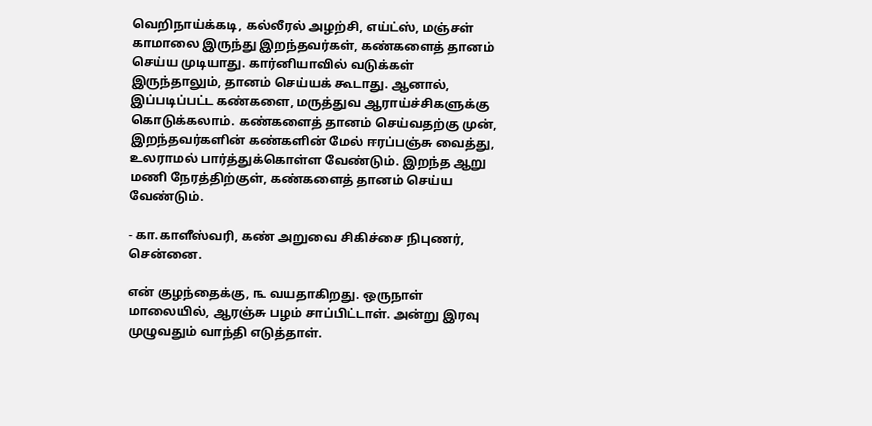வெறிநாய்க்கடி, கல்லீரல் அழற்சி, எய்ட்ஸ், மஞ்சள் காமாலை இருந்து இறந்தவர்கள், கண்களைத் தானம் செய்ய முடியாது. கார்னியாவில் வடுக்கள் இருந்தாலும், தானம் செய்யக் கூடாது. ஆனால், இப்படிப்பட்ட கண்களை, மருத்துவ ஆராய்ச்சிகளுக்கு கொடுக்கலாம். கண்களைத் தானம் செய்வதற்கு முன், இறந்தவர்களின் கண்களின் மேல் ஈரப்பஞ்சு வைத்து, உலராமல் பார்த்துக்கொள்ள வேண்டும். இறந்த ஆறு மணி நேரத்திற்குள், கண்களைத் தானம் செய்ய வேண்டும்.

- கா.காளீஸ்வரி, கண் அறுவை சிகிச்சை நிபுணர், சென்னை.

என் குழந்தைக்கு, ௩ வயதாகிறது. ஒருநாள் மாலையில், ஆரஞ்சு பழம் சாப்பிட்டாள். அன்று இரவு முழுவதும் வாந்தி எடுத்தாள்.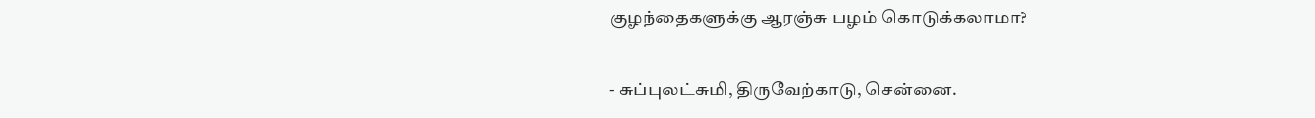குழந்தைகளுக்கு ஆரஞ்சு பழம் கொடுக்கலாமா?

- சுப்புலட்சுமி, திருவேற்காடு, சென்னை.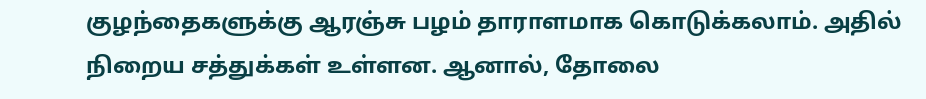குழந்தைகளுக்கு ஆரஞ்சு பழம் தாராளமாக கொடுக்கலாம். அதில் நிறைய சத்துக்கள் உள்ளன. ஆனால், தோலை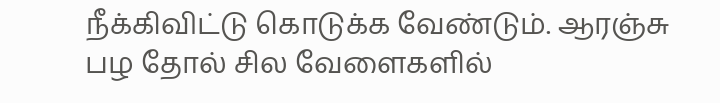நீக்கிவிட்டு கொடுக்க வேண்டும். ஆரஞ்சு பழ தோல் சில வேளைகளில்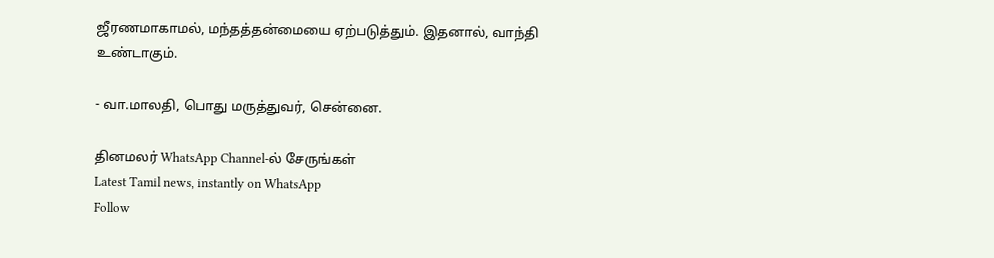ஜீரணமாகாமல், மந்தத்தன்மையை ஏற்படுத்தும். இதனால், வாந்தி உண்டாகும்.

- வா.மாலதி, பொது மருத்துவர், சென்னை.

தினமலர் WhatsApp Channel-ல் சேருங்கள்
Latest Tamil news, instantly on WhatsApp
Follow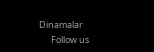Dinamalar
      Follow us